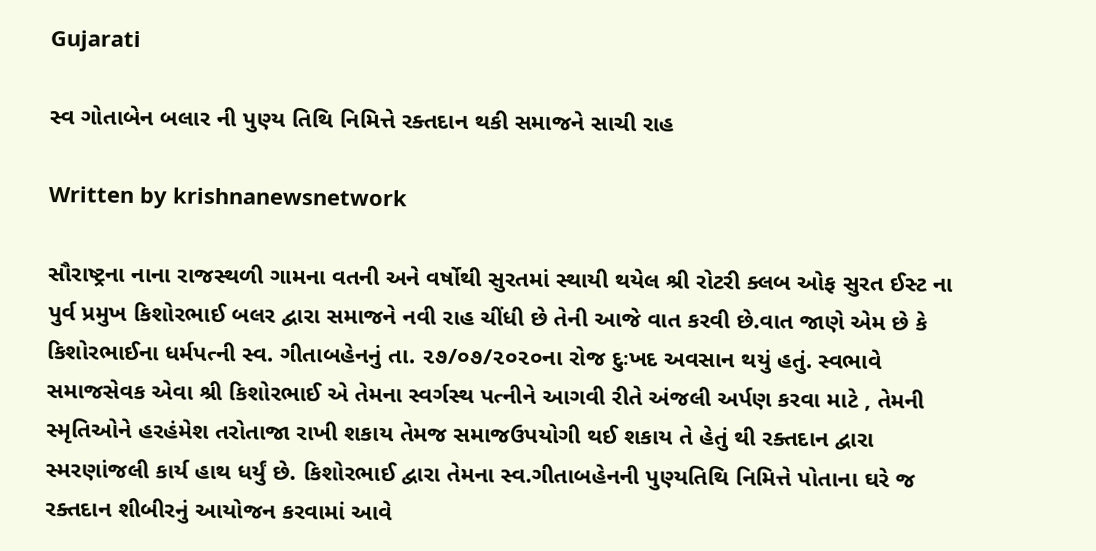Gujarati

સ્વ ગોતાબેન બલાર ની પુણ્ય તિથિ નિમિત્તે રક્તદાન થકી સમાજને સાચી રાહ

Written by krishnanewsnetwork

સૌરાષ્ટ્રના નાના રાજસ્થળી ગામના વતની અને વર્ષોથી સુરતમાં સ્થાયી થયેલ શ્રી રોટરી ક્લબ ઓફ સુરત ઈસ્ટ ના પુર્વ પ્રમુખ કિશોરભાઈ બલર દ્વારા સમાજને નવી રાહ ચીંધી છે તેની આજે વાત કરવી છે.વાત જાણે એમ છે કે કિશોરભાઈના ધર્મપત્ની સ્વ. ગીતાબહેનનું તા. ૨૭/૦૭/૨૦૨૦ના રોજ દુઃખદ અવસાન થયું હતું. સ્વભાવે સમાજસેવક એવા શ્રી કિશોરભાઈ એ તેમના સ્વર્ગસ્થ પત્નીને આગવી રીતે અંજલી અર્પણ કરવા માટે , તેમની સ્મૃતિઓને હરહંમેશ તરોતાજા રાખી શકાય તેમજ સમાજઉપયોગી થઈ શકાય તે હેતું થી રક્તદાન દ્વારા સ્મરણાંજલી કાર્ય હાથ ધર્યું છે. કિશોરભાઈ દ્વારા તેમના સ્વ.ગીતાબહેનની પુણ્યતિથિ નિમિત્તે પોતાના ઘરે જ રક્તદાન શીબીરનું આયોજન કરવામાં આવે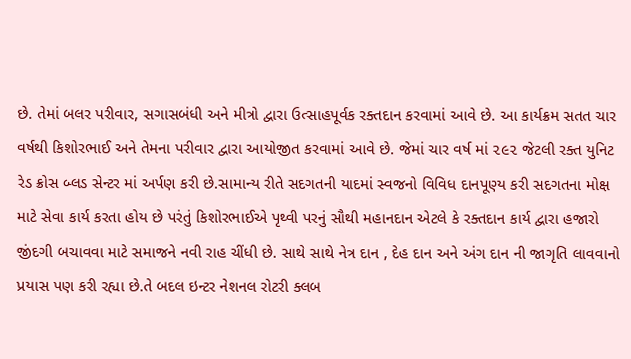છે. તેમાં બલર પરીવાર, સગાસબંધી અને મીત્રો દ્વારા ઉત્સાહપૂર્વક રક્તદાન કરવામાં આવે છે. આ કાર્યક્રમ સતત ચાર વર્ષથી કિશોરભાઈ અને તેમના પરીવાર દ્વારા આયોજીત કરવામાં આવે છે. જેમાં ચાર વર્ષ માં ૨૯૨ જેટલી રક્ત યુનિટ રેડ ક્રોસ બ્લડ સેન્ટર માં અર્પણ કરી છે.સામાન્ય રીતે સદગતની યાદમાં સ્વજનો વિવિધ દાનપૂણ્ય કરી સદગતના મોક્ષ માટે સેવા કાર્ય કરતા હોય છે પરંતું કિશોરભાઈએ પૃથ્વી પરનું સૌથી મહાનદાન એટલે કે રક્તદાન કાર્ય દ્વારા હજારો જીંદગી બચાવવા માટે સમાજને નવી રાહ ચીંધી છે. સાથે સાથે નેત્ર દાન , દેહ દાન અને અંગ દાન ની જાગૃતિ લાવવાનો પ્રયાસ પણ કરી રહ્યા છે.તે બદલ ઇન્ટર નેશનલ રોટરી ક્લબ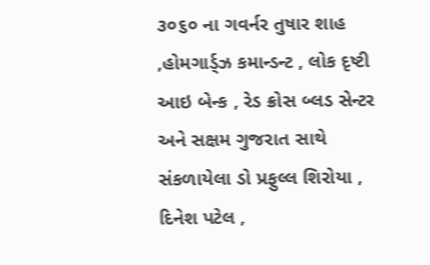૩૦૬૦ ના ગવર્નર તુષાર શાહ ,હોમગાર્ડ્ઝ કમાન્ડન્ટ , લોક દૃષ્ટી આઇ બેન્ક , રેડ ક્રોસ બ્લડ સેન્ટર અને સક્ષમ ગુજરાત સાથે સંકળાયેલા ડો પ્રફુલ્લ શિરોયા , દિનેશ પટેલ ,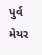પુર્વ મેયર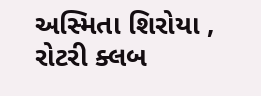અસ્મિતા શિરોયા , રોટરી ક્લબ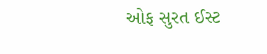ઓફ સુરત ઈસ્ટ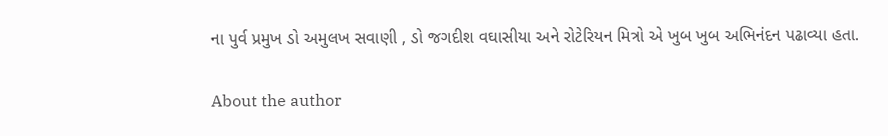ના પુર્વ પ્રમુખ ડો અમુલખ સવાણી , ડો જગદીશ વઘાસીયા અને રોટેરિયન મિત્રો એ ખુબ ખુબ અભિનંદન પઢાવ્યા હતા.

About the author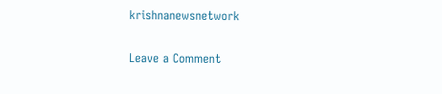krishnanewsnetwork

Leave a Comment